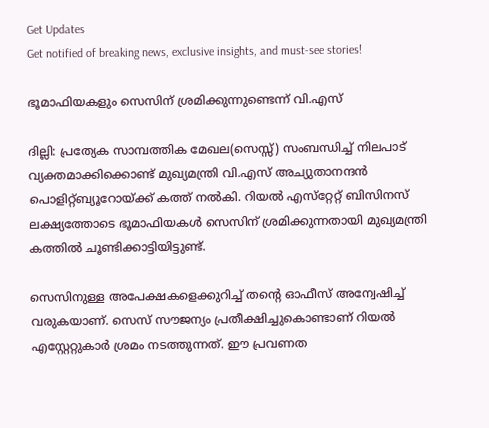Get Updates
Get notified of breaking news, exclusive insights, and must-see stories!

ഭൂമാഫിയകളും സെസിന്‌ ശ്രമിക്കുന്നുണ്ടെന്ന്‌ വി.എസ്‌

ദില്ലി: പ്രത്യേക സാമ്പത്തിക മേഖല(സെസ്സ്‌) സംബന്ധിച്ച്‌ നിലപാട്‌ വ്യക്തമാക്കിക്കൊണ്ട്‌ മുഖ്യമന്ത്രി വി.എസ്‌ അച്യുതാനന്ദന്‍ പൊളിറ്റ്‌ബ്യൂറോയ്‌ക്ക്‌ കത്ത്‌ നല്‍കി. റിയല്‍ എസ്‌റ്റേറ്റ്‌ ബിസിനസ്‌ ലക്ഷ്യത്തോടെ ഭൂമാഫിയകള്‍ സെസിന്‌ ശ്രമിക്കുന്നതായി മുഖ്യമന്ത്രി കത്തില്‍ ചൂണ്ടിക്കാട്ടിയിട്ടുണ്ട്‌.

സെസിനുള്ള അപേക്ഷകളെക്കുറിച്ച്‌ തന്റെ ഓഫീസ്‌ അന്വേഷിച്ച്‌ വരുകയാണ്‌. സെസ്‌ സൗജന്യം പ്രതീക്ഷിച്ചുകൊണ്ടാണ്‌ റിയല്‍ എസ്റ്റേറ്റുകാര്‍ ശ്രമം നടത്തുന്നത്‌. ഈ പ്രവണത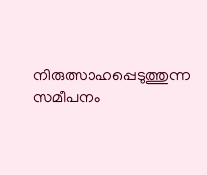നിരുത്സാഹപ്പെടുത്തുന്ന സമീപനം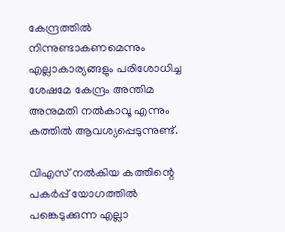കേന്ദ്രത്തില്‍ നിന്നുണ്ടാകണമെന്നും എല്ലാകാര്യങ്ങളും പരിശോധിച്ച ശേഷമേ കേന്ദ്രം അന്തിമ അനുമതി നല്‍കാവൂ എന്നും കത്തില്‍ ആവശ്യപ്പെടുന്നുണ്ട്‌.

വിഎസ്‌ നല്‍കിയ കത്തിന്റെ പകര്‍പ്പ്‌ യോഗത്തില്‍ പങ്കെടുക്കുന്ന എല്ലാ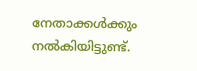നേതാക്കള്‍ക്കും നല്‍കിയിട്ടുണ്ട്‌.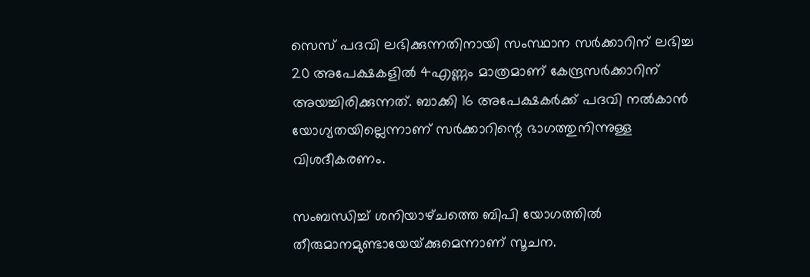സെസ്‌ പദവി ലഭിക്കുന്നതിനായി സംസ്ഥാന സര്‍ക്കാറിന്‌ ലഭിച്ച 20 അപേക്ഷകളില്‍ 4എണ്ണം മാത്രമാണ്‌ കേന്ദ്രസര്‍ക്കാറിന്‌ അയച്ചിരിക്കുന്നത്‌. ബാക്കി 16 അപേക്ഷകര്‍ക്ക്‌ പദവി നല്‍കാന്‍ യോഗ്യതയില്ലെന്നാണ്‌ സര്‍ക്കാറിന്റെ ഭാഗത്തുനിന്നുള്ള വിശദീകരണം.

സംബന്ധിച്ച്‌ ശനിയാഴ്‌ചത്തെ ബിപി യോഗത്തില്‍ തീരുമാനമുണ്ടായേയ്‌ക്കുമെന്നാണ്‌ സൂചന.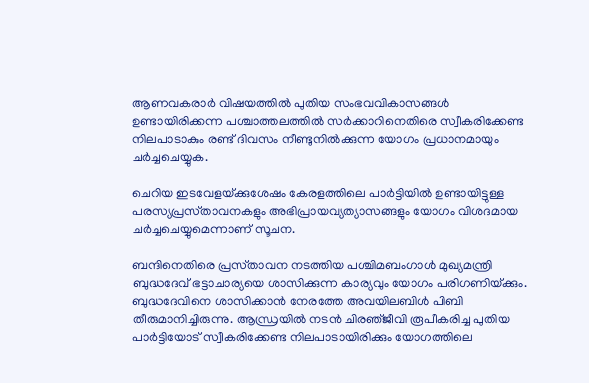ആണവകരാര്‍ വിഷയത്തില്‍ പുതിയ സംഭവവികാസങ്ങള്‍ ഉണ്ടായിരിക്കന്ന പശ്ചാത്തലത്തില്‍ സര്‍ക്കാറിനെതിരെ സ്വീകരിക്കേണ്ട നിലപാടാകും രണ്ട്‌ ദിവസം നീണ്ടുനില്‍ക്കുന്ന യോഗം പ്രധാനമായും ചര്‍ച്ചചെയ്യുക.

ചെറിയ ഇടവേളയ്‌ക്കുശേഷം കേരളത്തിലെ പാര്‍ട്ടിയില്‍ ഉണ്ടായിട്ടുള്ള പരസ്യപ്രസ്‌താവനകളും അഭിപ്രായവ്യത്യാസങ്ങളും യോഗം വിശദമായ ചര്‍ച്ചചെയ്യുമെന്നാണ്‌ സൂചന.

ബന്ദിനെതിരെ പ്രസ്‌താവന നടത്തിയ പശ്ചിമബംഗാള്‍ മുഖ്യമന്ത്രി ബുദ്ധദേവ്‌ ഭട്ടാചാര്യയെ ശാസിക്കുന്ന കാര്യവും യോഗം പരിഗണിയ്‌ക്കും. ബുദ്ധദേവിനെ ശാസിക്കാന്‍ നേരത്തേ അവയിലബിള്‍ പിബി തീരുമാനിച്ചിരുന്നു. ആന്ധ്രയില്‍ നടന്‍ ചിരഞ്‌ജീവി രൂപീകരിച്ച പുതിയ പാര്‍ട്ടിയോട്‌ സ്വീകരിക്കേണ്ട നിലപാടായിരിക്കും യോഗത്തിലെ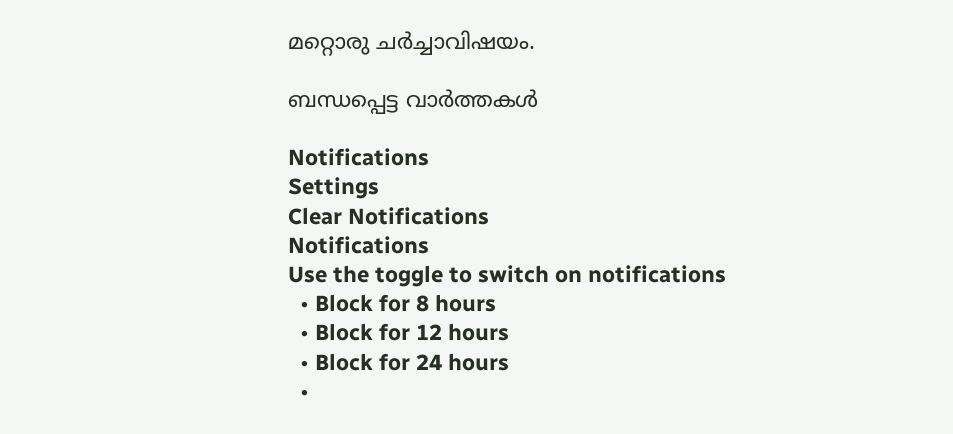മറ്റൊരു ചര്‍ച്ചാവിഷയം.

ബന്ധപ്പെട്ട വാര്‍ത്തകള്‍

Notifications
Settings
Clear Notifications
Notifications
Use the toggle to switch on notifications
  • Block for 8 hours
  • Block for 12 hours
  • Block for 24 hours
  •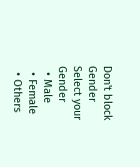Don't block
Gender
Select your Gender
  • Male
  • Female
  • Others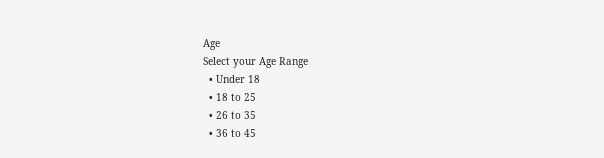Age
Select your Age Range
  • Under 18
  • 18 to 25
  • 26 to 35
  • 36 to 45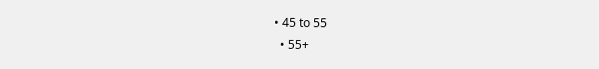• 45 to 55
  • 55+